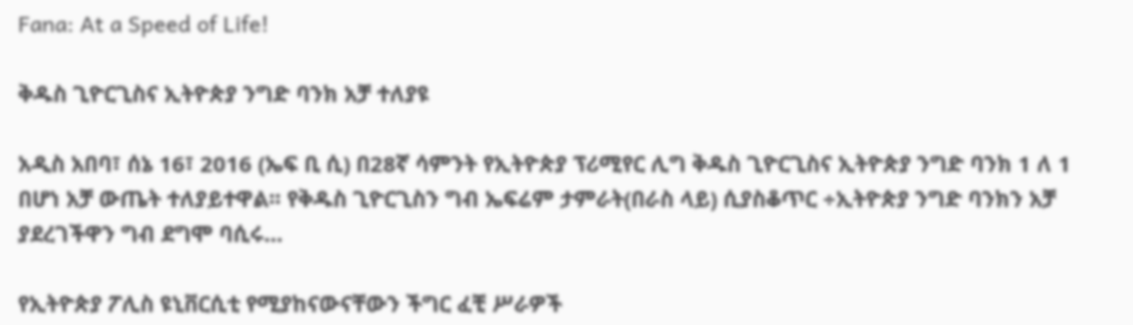Fana: At a Speed of Life!

ቅዱስ ጊዮርጊስና ኢትዮጵያ ንግድ ባንክ አቻ ተለያዩ

አዲስ አበባ፣ ሰኔ 16፣ 2016 (ኤፍ ቢ ሲ) በ28ኛ ሳምንት የኢትዮጵያ ፕሪሚየር ሊግ ቅዱስ ጊዮርጊስና ኢትዮጵያ ንግድ ባንክ 1 ለ 1 በሆነ አቻ ውጤት ተለያይተዋል፡፡ የቅዱስ ጊዮርጊስን ግብ ኤፍሬም ታምራት(በራስ ላይ) ሲያስቆጥር ÷ኢትዮጵያ ንግድ ባንክን አቻ ያደረገችዋን ግብ ደግሞ ባሲሩ…

የኢትዮጵያ ፖሊስ ዩኒቨርሲቲ የሚያከናውናቸውን ችግር ፈቺ ሥራዎች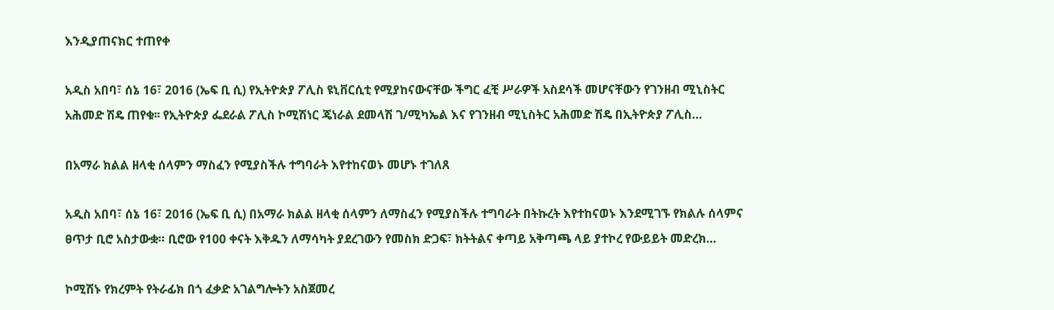እንዲያጠናክር ተጠየቀ

አዲስ አበባ፣ ሰኔ 16፣ 2016 (ኤፍ ቢ ሲ) የኢትዮጵያ ፖሊስ ዩኒቨርሲቲ የሚያከናውናቸው ችግር ፈቺ ሥራዎች አስደሳች መሆናቸውን የገንዘብ ሚኒስትር አሕመድ ሽዴ ጠየቁ፡፡ የኢትዮጵያ ፌደራል ፖሊስ ኮሚሽነር ጄነራል ደመላሽ ገ/ሚካኤል እና የገንዘብ ሚኒስትር አሕመድ ሽዴ በኢትዮጵያ ፖሊስ…

በአማራ ክልል ዘላቂ ሰላምን ማስፈን የሚያስችሉ ተግባራት እየተከናወኑ መሆኑ ተገለጸ

አዲስ አበባ፣ ሰኔ 16፣ 2016 (ኤፍ ቢ ሲ) በአማራ ክልል ዘላቂ ሰላምን ለማስፈን የሚያስችሉ ተግባራት በትኩረት እየተከናወኑ እንደሚገኙ የክልሉ ሰላምና ፀጥታ ቢሮ አስታውቋ። ቢሮው የ100 ቀናት እቅዱን ለማሳካት ያደረገውን የመስክ ድጋፍ፣ ክትትልና ቀጣይ አቅጣጫ ላይ ያተኮረ የውይይት መድረክ…

ኮሚሽኑ የክረምት የትራፊክ በጎ ፈቃድ አገልግሎትን አስጀመረ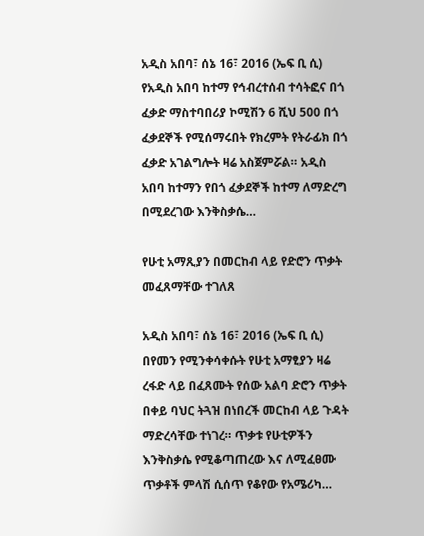አዲስ አበባ፣ ሰኔ 16፣ 2016 (ኤፍ ቢ ሲ) የአዲስ አበባ ከተማ የኅብረተሰብ ተሳትፎና በጎ ፈቃድ ማስተባበሪያ ኮሚሽን 6 ሺህ 500 በጎ ፈቃደኞች የሚሰማሩበት የክረምት የትራፊክ በጎ ፈቃድ አገልግሎት ዛሬ አስጀምሯል። አዲስ አበባ ከተማን የበጎ ፈቃደኞች ከተማ ለማድረግ በሚደረገው እንቅስቃሴ…

የሁቲ አማጺያን በመርከብ ላይ የድሮን ጥቃት መፈጸማቸው ተገለጸ

አዲስ አበባ፣ ሰኔ 16፣ 2016 (ኤፍ ቢ ሲ) በየመን የሚንቀሳቀሱት የሁቲ አማፂያን ዛሬ ረፋድ ላይ በፈጸሙት የሰው አልባ ድሮን ጥቃት በቀይ ባህር ትጓዝ በነበረች መርከብ ላይ ጉዳት ማድረሳቸው ተነገረ። ጥቃቱ የሁቲዎችን እንቅስቃሴ የሚቆጣጠረው እና ለሚፈፀሙ ጥቃቶች ምላሽ ሲሰጥ የቆየው የአሜሪካ…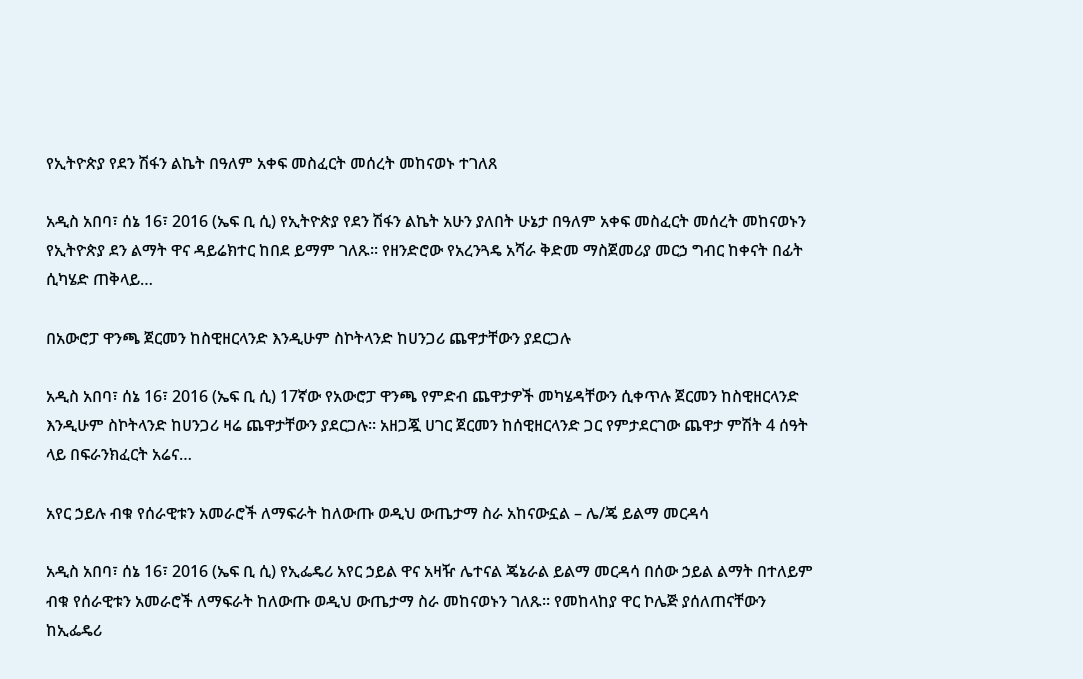የኢትዮጵያ የደን ሽፋን ልኬት በዓለም አቀፍ መስፈርት መሰረት መከናወኑ ተገለጸ

አዲስ አበባ፣ ሰኔ 16፣ 2016 (ኤፍ ቢ ሲ) የኢትዮጵያ የደን ሽፋን ልኬት አሁን ያለበት ሁኔታ በዓለም አቀፍ መስፈርት መሰረት መከናወኑን የኢትዮጵያ ደን ልማት ዋና ዳይሬክተር ከበደ ይማም ገለጹ፡፡ የዘንድሮው የአረንጓዴ አሻራ ቅድመ ማስጀመሪያ መርኃ ግብር ከቀናት በፊት ሲካሄድ ጠቅላይ…

በአውሮፓ ዋንጫ ጀርመን ከስዊዘርላንድ እንዲሁም ስኮትላንድ ከሀንጋሪ ጨዋታቸውን ያደርጋሉ

አዲስ አበባ፣ ሰኔ 16፣ 2016 (ኤፍ ቢ ሲ) 17ኛው የአውሮፓ ዋንጫ የምድብ ጨዋታዎች መካሄዳቸውን ሲቀጥሉ ጀርመን ከስዊዘርላንድ እንዲሁም ስኮትላንድ ከሀንጋሪ ዛሬ ጨዋታቸውን ያደርጋሉ፡፡ አዘጋጇ ሀገር ጀርመን ከሰዊዘርላንድ ጋር የምታደርገው ጨዋታ ምሽት 4 ሰዓት ላይ በፍራንክፈርት አሬና…

አየር ኃይሉ ብቁ የሰራዊቱን አመራሮች ለማፍራት ከለውጡ ወዲህ ውጤታማ ስራ አከናውኗል – ሌ/ጄ ይልማ መርዳሳ

አዲስ አበባ፣ ሰኔ 16፣ 2016 (ኤፍ ቢ ሲ) የኢፌዴሪ አየር ኃይል ዋና አዛዥ ሌተናል ጄኔራል ይልማ መርዳሳ በሰው ኃይል ልማት በተለይም ብቁ የሰራዊቱን አመራሮች ለማፍራት ከለውጡ ወዲህ ውጤታማ ስራ መከናወኑን ገለጹ። የመከላከያ ዋር ኮሌጅ ያሰለጠናቸውን ከኢፌዴሪ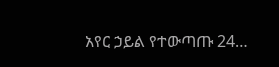አየር ኃይል የተውጣጡ 24…